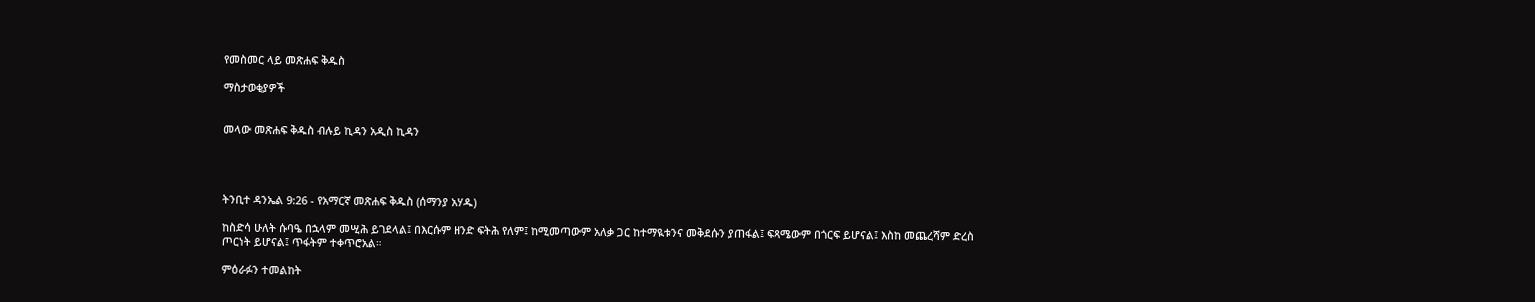የመስመር ላይ መጽሐፍ ቅዱስ

ማስታወቂያዎች


መላው መጽሐፍ ቅዱስ ብሉይ ኪዳን አዲስ ኪዳን




ትንቢተ ዳንኤል 9:26 - የአማርኛ መጽሐፍ ቅዱስ (ሰማንያ አሃዱ)

ከስድሳ ሁለት ሱባዔ በኋላም መሢሕ ይገደላል፤ በእርሱም ዘንድ ፍትሕ የለም፤ ከሚመጣውም አለቃ ጋር ከተማዪቱንና መቅደሱን ያጠፋል፤ ፍጻሜውም በጎርፍ ይሆናል፤ እስከ መጨረሻም ድረስ ጦርነት ይሆናል፤ ጥፋትም ተቀጥሮአል።

ምዕራፉን ተመልከት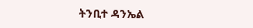ትንቢተ ዳንኤል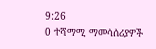9:26
0 ተሻማሚ ማመሳሰሪያዎች